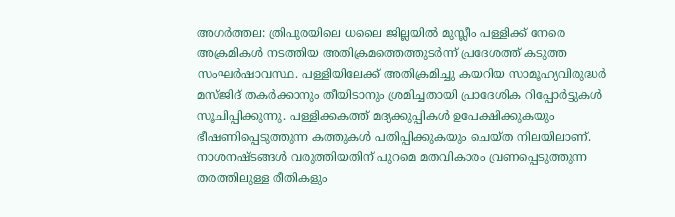അഗർത്തല: ത്രിപുരയിലെ ധലൈ ജില്ലയിൽ മുസ്ലീം പള്ളിക്ക് നേരെ അക്രമികൾ നടത്തിയ അതിക്രമത്തെത്തുടർന്ന് പ്രദേശത്ത് കടുത്ത സംഘർഷാവസ്ഥ. പള്ളിയിലേക്ക് അതിക്രമിച്ചു കയറിയ സാമൂഹ്യവിരുദ്ധർ മസ്ജിദ് തകർക്കാനും തീയിടാനും ശ്രമിച്ചതായി പ്രാദേശിക റിപ്പോർട്ടുകൾ സൂചിപ്പിക്കുന്നു. പള്ളിക്കകത്ത് മദ്യക്കുപ്പികൾ ഉപേക്ഷിക്കുകയും ഭീഷണിപ്പെടുത്തുന്ന കത്തുകൾ പതിപ്പിക്കുകയും ചെയ്ത നിലയിലാണ്. നാശനഷ്ടങ്ങൾ വരുത്തിയതിന് പുറമെ മതവികാരം വ്രണപ്പെടുത്തുന്ന തരത്തിലുള്ള രീതികളും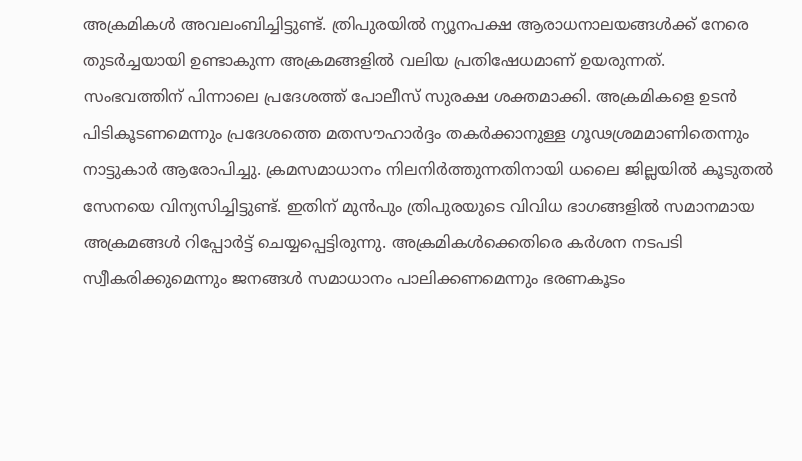അക്രമികൾ അവലംബിച്ചിട്ടുണ്ട്. ത്രിപുരയിൽ ന്യൂനപക്ഷ ആരാധനാലയങ്ങൾക്ക് നേരെ തുടർച്ചയായി ഉണ്ടാകുന്ന അക്രമങ്ങളിൽ വലിയ പ്രതിഷേധമാണ് ഉയരുന്നത്.
സംഭവത്തിന് പിന്നാലെ പ്രദേശത്ത് പോലീസ് സുരക്ഷ ശക്തമാക്കി. അക്രമികളെ ഉടൻ പിടികൂടണമെന്നും പ്രദേശത്തെ മതസൗഹാർദ്ദം തകർക്കാനുള്ള ഗൂഢശ്രമമാണിതെന്നും നാട്ടുകാർ ആരോപിച്ചു. ക്രമസമാധാനം നിലനിർത്തുന്നതിനായി ധലൈ ജില്ലയിൽ കൂടുതൽ സേനയെ വിന്യസിച്ചിട്ടുണ്ട്. ഇതിന് മുൻപും ത്രിപുരയുടെ വിവിധ ഭാഗങ്ങളിൽ സമാനമായ അക്രമങ്ങൾ റിപ്പോർട്ട് ചെയ്യപ്പെട്ടിരുന്നു. അക്രമികൾക്കെതിരെ കർശന നടപടി സ്വീകരിക്കുമെന്നും ജനങ്ങൾ സമാധാനം പാലിക്കണമെന്നും ഭരണകൂടം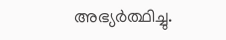അഭ്യർത്ഥിച്ചു.